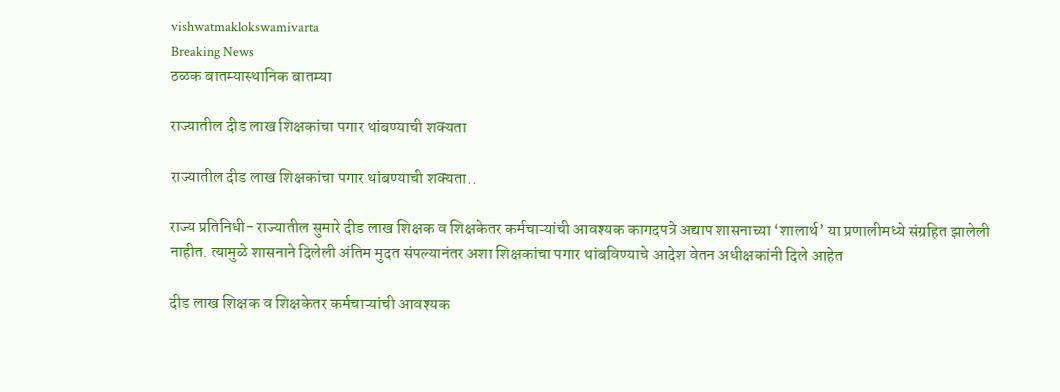vishwatmaklokswamivarta
Breaking News
ठळक बातम्यास्थानिक बातम्या

राज्यातील दीड लाख शिक्षकांचा पगार थांबण्याची शक्यता

राज्यातील दीड लाख शिक्षकांचा पगार थांबण्याची शक्यता..

राज्य प्रतिनिधी- राज्यातील सुमारे दीड लाख शिक्षक व शिक्षकेतर कर्मचाऱ्यांची आवश्यक कागदपत्रे अद्याप शासनाच्या ‘शालार्थ’ या प्रणालीमध्ये संग्रहित झालेली नाहीत. त्यामुळे शासनाने दिलेली अंतिम मुदत संपल्यानंतर अशा शिक्षकांचा पगार थांबविण्याचे आदेश वेतन अधीक्षकांनी दिले आहेत

दीड लाख शिक्षक व शिक्षकेतर कर्मचाऱ्यांची आवश्यक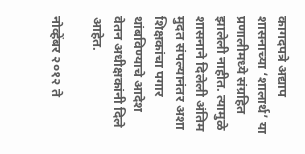कागदपत्रे अद्याप शासनाच्या ‘शालार्थ’ या प्रणालीमध्ये संग्रहित झालेली नाहीत. त्यामुळे शासनाने दिलेली अंतिम मुदत संपल्यानंतर अशा शिक्षकांचा पगार थांबविण्याचे आदेश वेतन अधीक्षकांनी दिले आहेत.

नोव्हेंबर २०१२ ते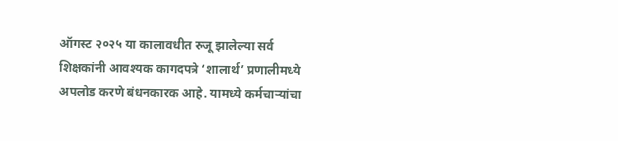ऑगस्ट २०२५ या कालावधीत रुजू झालेल्या सर्व शिक्षकांनी आवश्यक कागदपत्रे ‘शालार्थ’ प्रणालीमध्ये अपलोड करणे बंधनकारक आहे. यामध्ये कर्मचाऱ्यांचा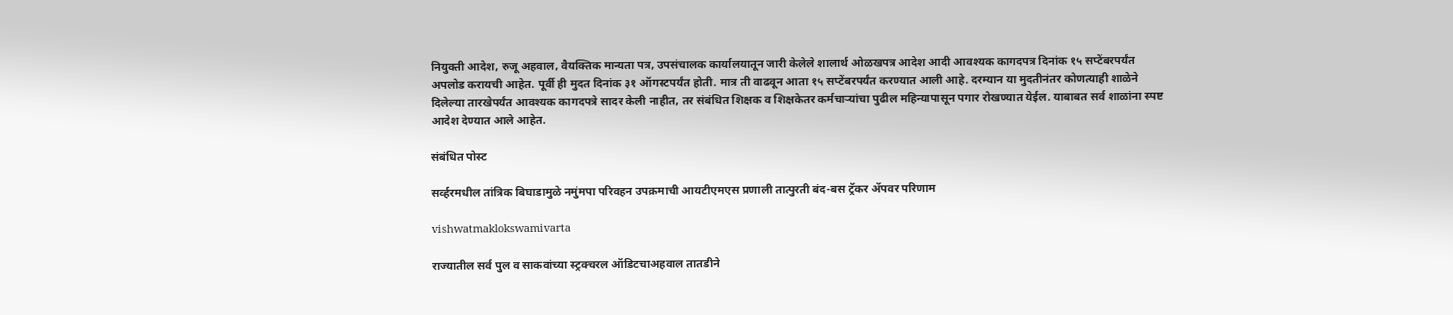नियुक्ती आदेश, रुजू अहवाल, वैयक्तिक मान्यता पत्र, उपसंचालक कार्यालयातून जारी केलेले शालार्थ ओळखपत्र आदेश आदी आवश्यक कागदपत्र दिनांक १५ सप्टेंबरपर्यंत अपलोड करायची आहेत. पूर्वी ही मुदत दिनांक ३१ ऑगस्टपर्यंत होती. मात्र ती वाढवून आता १५ सप्टेंबरपर्यंत करण्यात आली आहे. दरम्यान या मुदतीनंतर कोणत्याही शाळेने दिलेल्या तारखेपर्यंत आवश्यक कागदपत्रे सादर केली नाहीत, तर संबंधित शिक्षक व शिक्षकेतर कर्मचाऱ्यांचा पुढील महिन्यापासून पगार रोखण्यात येईल. याबाबत सर्व शाळांना स्पष्ट आदेश देण्यात आले आहेत.

संबंधित पोस्ट

सर्व्हरमधील तांत्रिक बिघाडामुळे नमुंमपा परिवहन उपक्रमाची आयटीएमएस प्रणाली तात्पुरती बंद-बस ट्रॅकर ॲपवर परिणाम

vishwatmaklokswamivarta

राज्यातील सर्व पुल व साकवांच्या स्ट्रक्चरल ऑडिटचाअहवाल तातडीने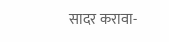सादर करावा-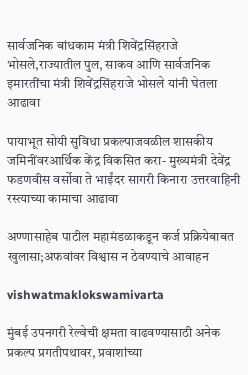सार्वजनिक बांधकाम मंत्री शिवेंद्रसिंहराजे भोसले,राज्यातील पुल, साकव आणि सार्वजनिक इमारतींचा मंत्री शिवेंद्रसिंहराजे भोसले यांनी घेतला आढावा

पायाभूत सोयी सुविधा प्रकल्पाजवळील शासकीय जमिनींवरआर्थिक केंद्र विकसित करा- मुख्यमंत्री देवेंद्र फडणवीस वर्सोवा ते भाईंदर सागरी किनारा उत्तरवाहिनी रस्त्याच्या कामाचा आढावा

अण्णासाहेब पाटील महामंडळाकडून कर्ज प्रक्रियेबाबत खुलासा;अफवांवर विश्वास न ठेवण्याचे आवाहन

vishwatmaklokswamivarta

मुंबई उपनगरी रेल्वेची क्षमता वाढवण्यासाठी अनेक प्रकल्प प्रगतीपथावर, प्रवाशांच्या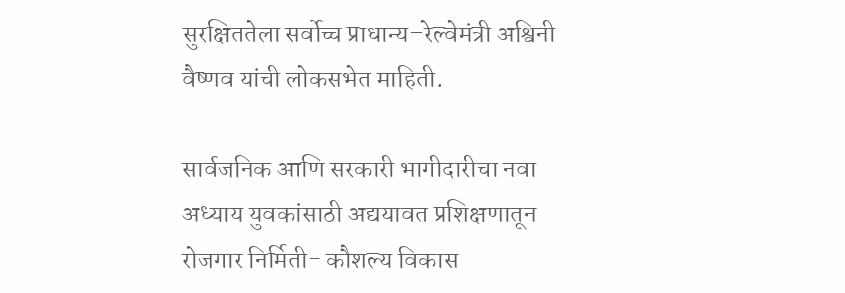सुरक्षिततेला सर्वोच्च प्राधान्य–रेल्वेमंत्री अश्विनी वैष्णव यांची लोकसभेत माहिती.

सार्वजनिक आणि सरकारी भागीदारीचा नवा अध्याय युवकांसाठी अद्ययावत प्रशिक्षणातून रोजगार निर्मिती- कौशल्य विकास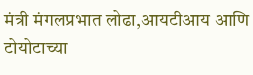मंत्री मंगलप्रभात लोढा,आयटीआय आणि टोयोटाच्या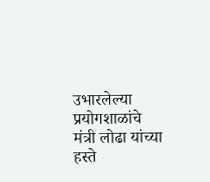उभारलेल्या प्रयोगशाळांचे मंत्री लोढा यांच्या हस्ते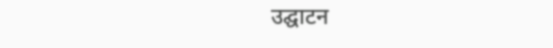उद्घाटन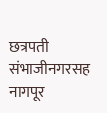छत्रपती संभाजीनगरसह नागपूर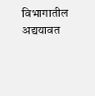विभागातील अद्ययावत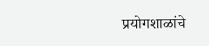प्रयोगशाळांचे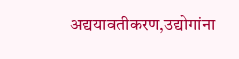अद्ययावतीकरण,उद्योगांना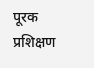पूरक प्रशिक्षण